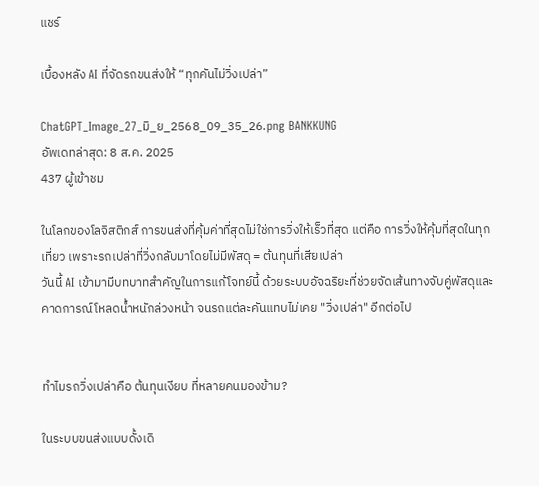แชร์

เบื้องหลัง AI ที่จัดรถขนส่งให้ “ทุกคันไม่วิ่งเปล่า”

ChatGPT_Image_27_มิ_ย_2568_09_35_26.png BANKKUNG
อัพเดทล่าสุด: 8 ส.ค. 2025
437 ผู้เข้าชม

ในโลกของโลจิสติกส์ การขนส่งที่คุ้มค่าที่สุดไม่ใช่การวิ่งให้เร็วที่สุด แต่คือ การวิ่งให้คุ้มที่สุดในทุกเที่ยว เพราะรถเปล่าที่วิ่งกลับมาโดยไม่มีพัสดุ = ต้นทุนที่เสียเปล่า
วันนี้ AI เข้ามามีบทบาทสำคัญในการแก้โจทย์นี้ ด้วยระบบอัจฉริยะที่ช่วยจัดเส้นทางจับคู่พัสดุและคาดการณ์โหลดน้ำหนักล่วงหน้า จนรถแต่ละคันแทบไม่เคย "วิ่งเปล่า" อีกต่อไป


ทำไมรถวิ่งเปล่าคือ ต้นทุนเงียบ ที่หลายคนมองข้าม?

ในระบบขนส่งแบบดั้งเดิ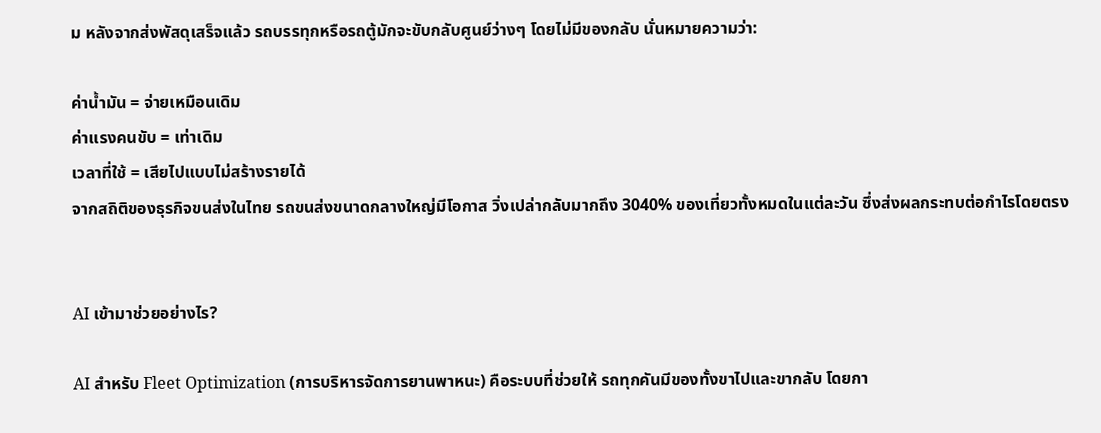ม หลังจากส่งพัสดุเสร็จแล้ว รถบรรทุกหรือรถตู้มักจะขับกลับศูนย์ว่างๆ โดยไม่มีของกลับ นั่นหมายความว่า:

ค่าน้ำมัน = จ่ายเหมือนเดิม
ค่าแรงคนขับ = เท่าเดิม
เวลาที่ใช้ = เสียไปแบบไม่สร้างรายได้
จากสถิติของธุรกิจขนส่งในไทย รถขนส่งขนาดกลางใหญ่มีโอกาส วิ่งเปล่ากลับมากถึง 3040% ของเที่ยวทั้งหมดในแต่ละวัน ซึ่งส่งผลกระทบต่อกำไรโดยตรง


AI เข้ามาช่วยอย่างไร?

AI สำหรับ Fleet Optimization (การบริหารจัดการยานพาหนะ) คือระบบที่ช่วยให้ รถทุกคันมีของทั้งขาไปและขากลับ โดยกา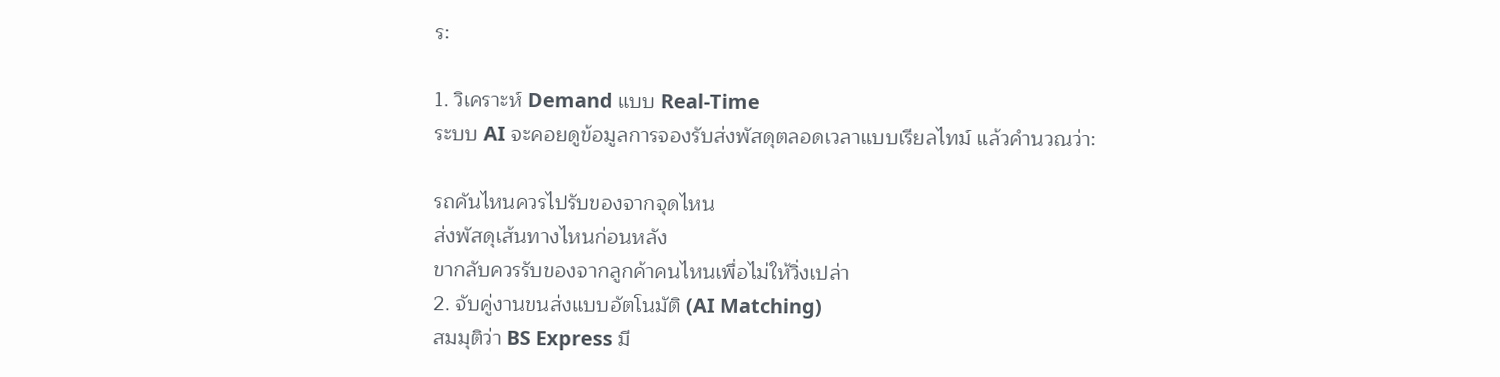ร:

1. วิเคราะห์ Demand แบบ Real-Time
ระบบ AI จะคอยดูข้อมูลการจองรับส่งพัสดุตลอดเวลาแบบเรียลไทม์ แล้วคำนวณว่า:

รถคันไหนควรไปรับของจากจุดไหน
ส่งพัสดุเส้นทางไหนก่อนหลัง
ขากลับควรรับของจากลูกค้าคนไหนเพื่อไม่ให้วิ่งเปล่า
2. จับคู่งานขนส่งแบบอัตโนมัติ (AI Matching)
สมมุติว่า BS Express มี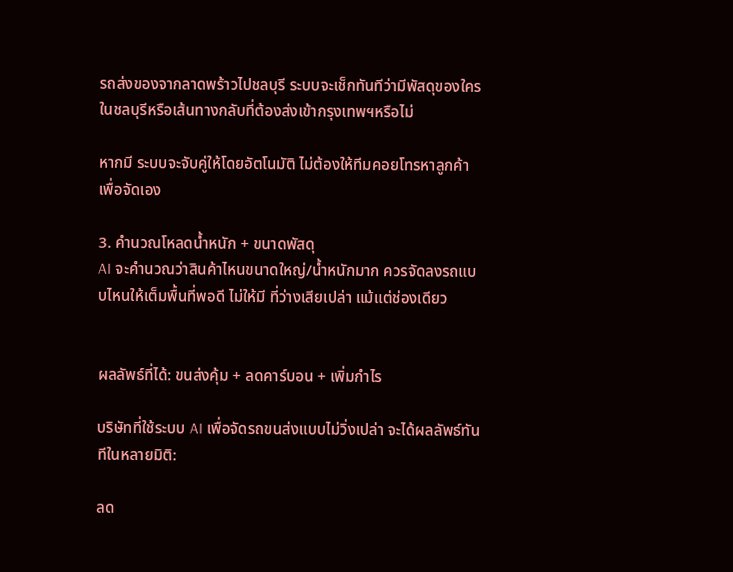รถส่งของจากลาดพร้าวไปชลบุรี ระบบจะเช็กทันทีว่ามีพัสดุของใครในชลบุรีหรือเส้นทางกลับที่ต้องส่งเข้ากรุงเทพฯหรือไม่

หากมี ระบบจะจับคู่ให้โดยอัตโนมัติ ไม่ต้องให้ทีมคอยโทรหาลูกค้าเพื่อจัดเอง

3. คำนวณโหลดน้ำหนัก + ขนาดพัสดุ
AI จะคำนวณว่าสินค้าไหนขนาดใหญ่/น้ำหนักมาก ควรจัดลงรถแบบไหนให้เต็มพื้นที่พอดี ไม่ให้มี ที่ว่างเสียเปล่า แม้แต่ช่องเดียว


ผลลัพธ์ที่ได้: ขนส่งคุ้ม + ลดคาร์บอน + เพิ่มกำไร

บริษัทที่ใช้ระบบ AI เพื่อจัดรถขนส่งแบบไม่วิ่งเปล่า จะได้ผลลัพธ์ทันทีในหลายมิติ:

ลด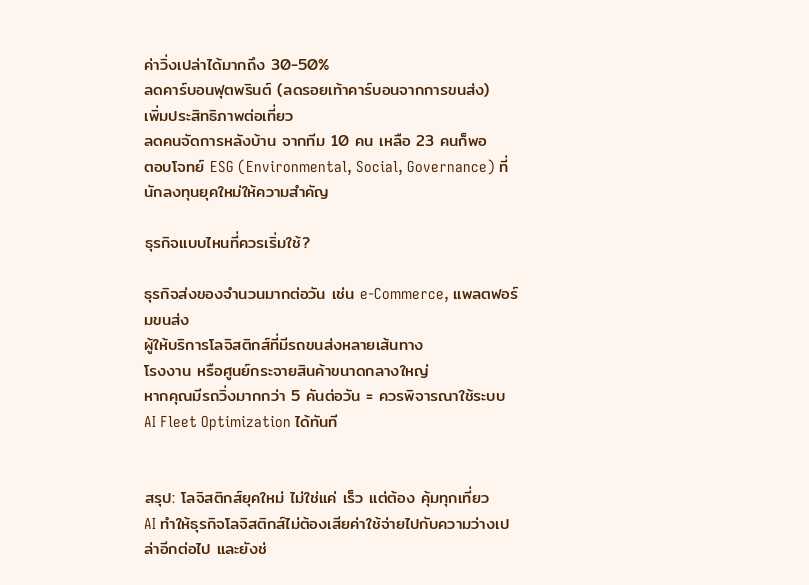ค่าวิ่งเปล่าได้มากถึง 30-50%
ลดคาร์บอนฟุตพรินต์ (ลดรอยเท้าคาร์บอนจากการขนส่ง)
เพิ่มประสิทธิภาพต่อเที่ยว
ลดคนจัดการหลังบ้าน จากทีม 10 คน เหลือ 23 คนก็พอ
ตอบโจทย์ ESG (Environmental, Social, Governance) ที่นักลงทุนยุคใหม่ให้ความสำคัญ

ธุรกิจแบบไหนที่ควรเริ่มใช้?

ธุรกิจส่งของจำนวนมากต่อวัน เช่น e-Commerce, แพลตฟอร์มขนส่ง
ผู้ให้บริการโลจิสติกส์ที่มีรถขนส่งหลายเส้นทาง
โรงงาน หรือศูนย์กระจายสินค้าขนาดกลางใหญ่
หากคุณมีรถวิ่งมากกว่า 5 คันต่อวัน = ควรพิจารณาใช้ระบบ AI Fleet Optimization ได้ทันที


สรุป: โลจิสติกส์ยุคใหม่ ไม่ใช่แค่ เร็ว แต่ต้อง คุ้มทุกเที่ยว
AI ทำให้ธุรกิจโลจิสติกส์ไม่ต้องเสียค่าใช้จ่ายไปกับความว่างเปล่าอีกต่อไป และยังช่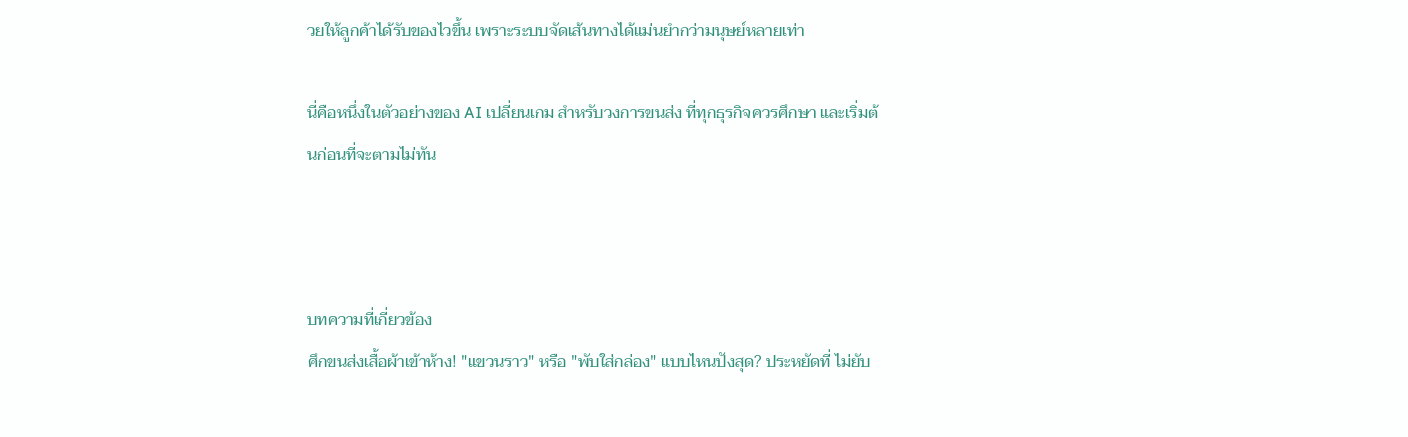วยให้ลูกค้าได้รับของไวขึ้น เพราะระบบจัดเส้นทางได้แม่นยำกว่ามนุษย์หลายเท่า

นี่คือหนึ่งในตัวอย่างของ AI เปลี่ยนเกม สำหรับวงการขนส่ง ที่ทุกธุรกิจควรศึกษา และเริ่มต้นก่อนที่จะตามไม่ทัน



บทความที่เกี่ยวข้อง
ศึกขนส่งเสื้อผ้าเข้าห้าง! "แขวนราว" หรือ "พับใส่กล่อง" แบบไหนปังสุด? ประหยัดที่ ไม่ยับ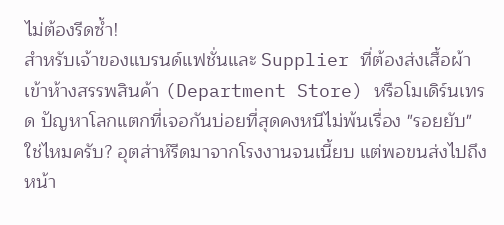ไม่ต้องรีดซ้ำ!
สำหรับเจ้าของแบรนด์แฟชั่นและ Supplier ที่ต้องส่งเสื้อผ้าเข้าห้างสรรพสินค้า (Department Store) หรือโมเดิร์นเทรด ปัญหาโลกแตกที่เจอกันบ่อยที่สุดคงหนีไม่พ้นเรื่อง "รอยยับ" ใช่ไหมครับ? อุตส่าห์รีดมาจากโรงงานจนเนี้ยบ แต่พอขนส่งไปถึงหน้า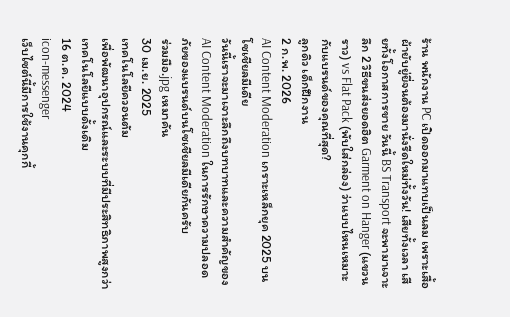ร้าน พนักงาน PC เปิดออกมาแทบเป็นลม เพราะเสื้อผ้ายับยู่ยี่จนต้องมานั่งรีดใหม่ทั้งวัน! เสียทั้งเวลา เสียทั้งโอกาสการขาย วันนี้ BS Transport จะพามาเจาะลึก 2 วิธีขนส่งยอดฮิต Garment on Hanger (แขวนราว) vs Flat Pack (พับใส่กล่อง) ว่าแบบไหนเหมาะกับแบรนด์ของคุณที่สุด?
ลูกดิว เด็กฝึกงาน
2 ก.พ. 2026
AI Content Moderation เกราะเหล็กยุค 2025 บนโซเชียลมีเดีย
วันนี้เราจะมาเจาะลึกถึงบทบาทและความสำคัญของ AI Content Moderation ในการรักษาความปลอดภัยของแบรนด์บนโซเชียลมีเดียกันครับ
ร่วมมือ.jpg เหมาคัน
30 เม.ย. 2025
เทคโนโลยีควอนตัม
เพื่อพัฒนาอุปกรณ์และระบบที่มีประสิทธิภาพสูงกว่าเทคโนโลยีแบบดั้งเดิม
16 ต.ค. 2024
icon-messenger
เว็บไซต์นี้มีการใช้งานคุกกี้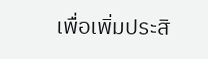เพื่อเพิ่มประสิ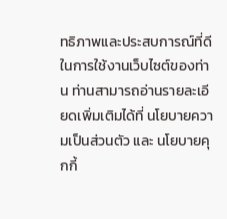ทธิภาพและประสบการณ์ที่ดีในการใช้งานเว็บไซต์ของท่าน ท่านสามารถอ่านรายละเอียดเพิ่มเติมได้ที่ นโยบายความเป็นส่วนตัว และ นโยบายคุกกี้